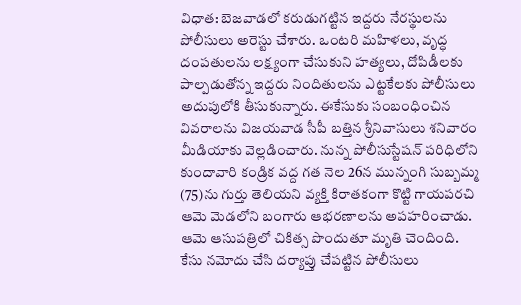విధాత: బెజవాడలో కరుడుగట్టిన ఇద్దరు నేరస్థులను పోలీసులు అరెస్టు చేశారు. ఒంటరి మహిళలు, వృద్ధ దంపతులను లక్ష్యంగా చేసుకుని హత్యలు, దోపిడీలకు పాల్పడుతోన్న ఇద్దరు నిందితులను ఎట్టకేలకు పోలీసులు అదుపులోకి తీసుకున్నారు. ఈకేసుకు సంబంధించిన వివరాలను విజయవాడ సీపీ బత్తిన శ్రీనివాసులు శనివారం మీడియాకు వెల్లడించారు. నున్న పోలీసుస్టేషన్ పరిధిలోని కుందావారి కండ్రిక వద్ద గత నెల 26న మున్నంగి సుబ్బమ్మ (75)ను గుర్తు తెలియని వ్యక్తి కిరాతకంగా కొట్టి గాయపరచి ఆమె మెడలోని బంగారు ఆభరణాలను అపహరించాడు. ఆమె ఆసుపత్రిలో చికిత్స పొందుతూ మృతి చెందింది. కేసు నమోదు చేసి దర్యాప్తు చేపట్టిన పోలీసులు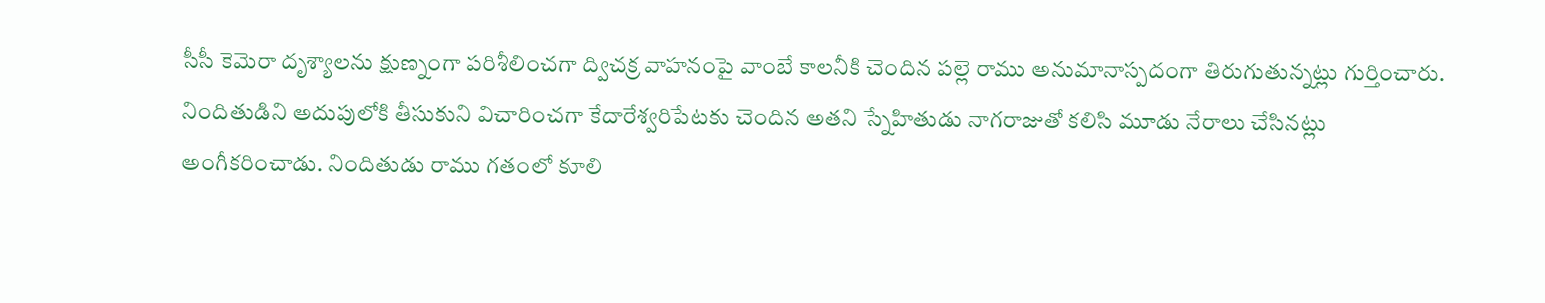సీసీ కెమెరా దృశ్యాలను క్షుణ్నంగా పరిశీలించగా ద్విచక్ర వాహనంపై వాంబే కాలనీకి చెందిన పల్లె రాము అనుమానాస్పదంగా తిరుగుతున్నట్లు గుర్తించారు.
నిందితుడిని అదుపులోకి తీసుకుని విచారించగా కేదారేశ్వరిపేటకు చెందిన అతని స్నేహితుడు నాగరాజుతో కలిసి మూడు నేరాలు చేసినట్లు అంగీకరించాడు. నిందితుడు రాము గతంలో కూలి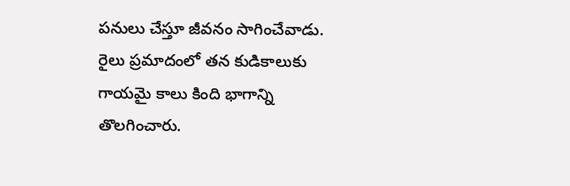పనులు చేస్తూ జీవనం సాగించేవాడు. రైలు ప్రమాదంలో తన కుడికాలుకు గాయమై కాలు కింది భాగాన్ని తొలగించారు.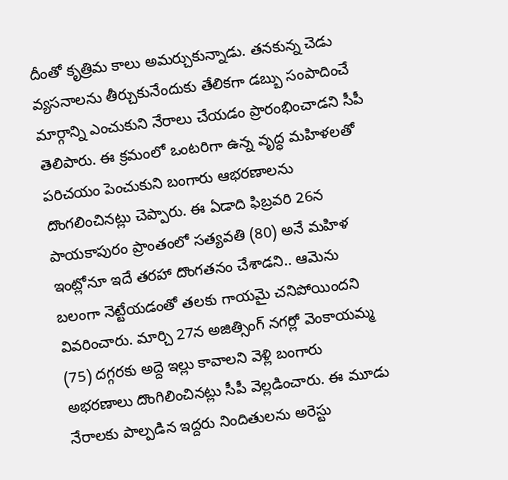దీంతో కృత్రిమ కాలు అమర్చుకున్నాడు. తనకున్న చెడు వ్యసనాలను తీర్చుకునేందుకు తేలికగా డబ్బు సంపాదించే మార్గాన్ని ఎంచుకుని నేరాలు చేయడం ప్రారంభించాడని సీపీ తెలిపారు. ఈ క్రమంలో ఒంటరిగా ఉన్న వృద్ధ మహిళలతో పరిచయం పెంచుకుని బంగారు ఆభరణాలను దొంగలించినట్లు చెప్పారు. ఈ ఏడాది ఫిబ్రవరి 26న పాయకాపురం ప్రాంతంలో సత్యవతి (80) అనే మహిళ ఇంట్లోనూ ఇదే తరహా దొంగతనం చేశాడని.. ఆమెను బలంగా నెట్టేయడంతో తలకు గాయమై చనిపోయిందని వివరించారు. మార్చి 27న అజిత్సింగ్ నగర్లో వెంకాయమ్మ (75) దగ్గరకు అద్దె ఇల్లు కావాలని వెళ్లి బంగారు అభరణాలు దొంగిలించినట్లు సీపీ వెల్లడించారు. ఈ మూడు నేరాలకు పాల్పడిన ఇద్దరు నిందితులను అరెస్టు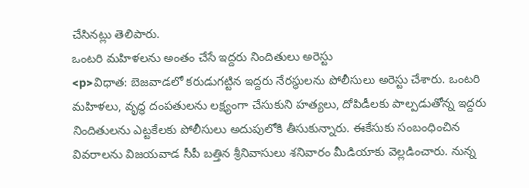చేసినట్లు తెలిపారు.
ఒంటరి మహిళలను అంతం చేసే ఇద్దరు నిందితులు అరెస్టు
<p>విధాత: బెజవాడలో కరుడుగట్టిన ఇద్దరు నేరస్థులను పోలీసులు అరెస్టు చేశారు. ఒంటరి మహిళలు, వృద్ధ దంపతులను లక్ష్యంగా చేసుకుని హత్యలు, దోపిడీలకు పాల్పడుతోన్న ఇద్దరు నిందితులను ఎట్టకేలకు పోలీసులు అదుపులోకి తీసుకున్నారు. ఈకేసుకు సంబంధించిన వివరాలను విజయవాడ సీపీ బత్తిన శ్రీనివాసులు శనివారం మీడియాకు వెల్లడించారు. నున్న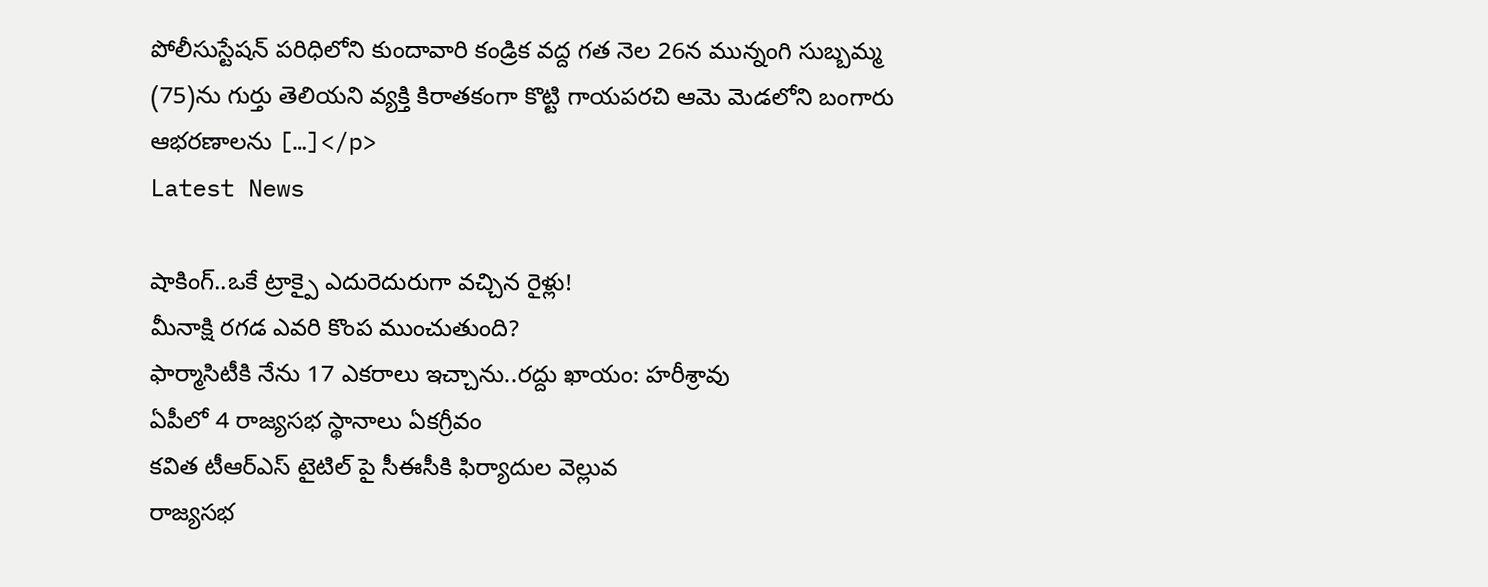పోలీసుస్టేషన్ పరిధిలోని కుందావారి కండ్రిక వద్ద గత నెల 26న మున్నంగి సుబ్బమ్మ (75)ను గుర్తు తెలియని వ్యక్తి కిరాతకంగా కొట్టి గాయపరచి ఆమె మెడలోని బంగారు ఆభరణాలను […]</p>
Latest News

షాకింగ్..ఒకే ట్రాక్పై ఎదురెదురుగా వచ్చిన రైళ్లు!
మీనాక్షి రగడ ఎవరి కొంప ముంచుతుంది?
ఫార్మాసిటీకి నేను 17 ఎకరాలు ఇచ్చాను..రద్దు ఖాయం: హరీశ్రావు
ఏపీలో 4 రాజ్యసభ స్థానాలు ఏకగ్రీవం
కవిత టీఆర్ఎస్ టైటిల్ పై సీఈసీకి ఫిర్యాదుల వెల్లువ
రాజ్యసభ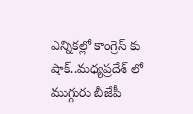ఎన్నికల్లో కాంగ్రెస్ కు షాక్..మధ్యప్రదేశ్ లో ముగ్గురు బీజేపీ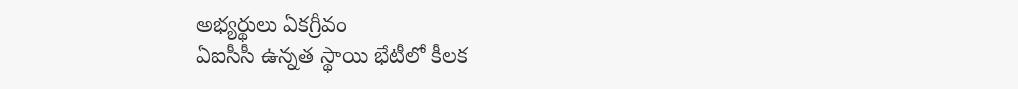అభ్యర్థులు ఏకగ్రీవం
ఏఐసీసీ ఉన్నత స్థాయి భేటీలో కీలక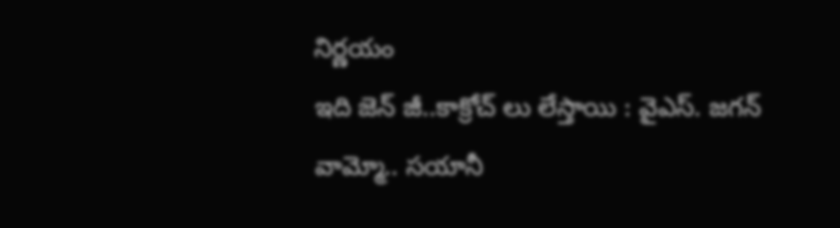నిర్ణయం
ఇది జెన్ జీ..కాక్రోచ్ లు లేస్తాయి : వైఎస్. జగన్
వామ్మో.. సయానీ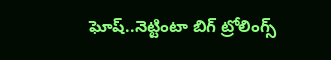ఘోష్..నెట్టింటా బిగ్ ట్రోలింగ్స్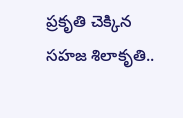ప్రకృతి చెక్కిన సహజ శిలాకృతి..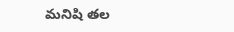మనిషి తల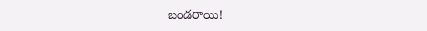బండరాయి!